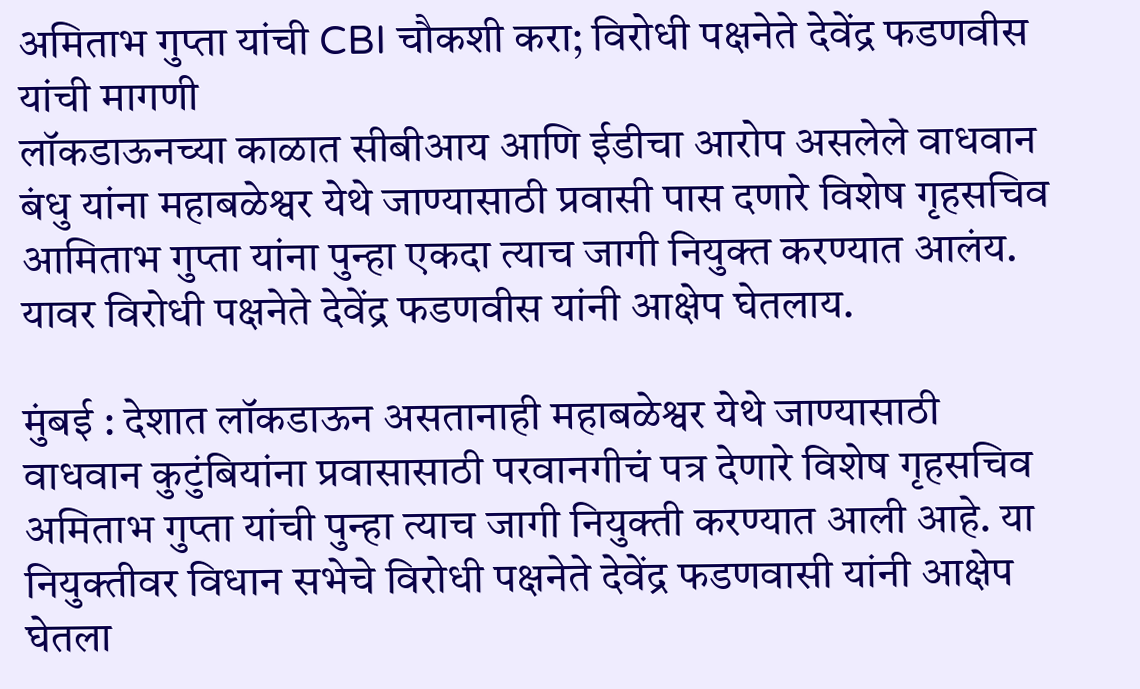अमिताभ गुप्ता यांची CBI चौकशी करा; विरोधी पक्षनेते देवेंद्र फडणवीस यांची मागणी
लॉकडाऊनच्या काळात सीबीआय आणि ईडीचा आरोप असलेले वाधवान बंधु यांना महाबळेश्वर येथे जाण्यासाठी प्रवासी पास दणारे विशेष गृहसचिव आमिताभ गुप्ता यांना पुन्हा एकदा त्याच जागी नियुक्त करण्यात आलंय. यावर विरोधी पक्षनेते देवेंद्र फडणवीस यांनी आक्षेप घेतलाय.

मुंबई : देशात लॉकडाऊन असतानाही महाबळेश्वर येथे जाण्यासाठी वाधवान कुटुंबियांना प्रवासासाठी परवानगीचं पत्र देणारे विशेष गृहसचिव अमिताभ गुप्ता यांची पुन्हा त्याच जागी नियुक्ती करण्यात आली आहे. या नियुक्तीवर विधान सभेचे विरोधी पक्षनेते देवेंद्र फडणवासी यांनी आक्षेप घेतला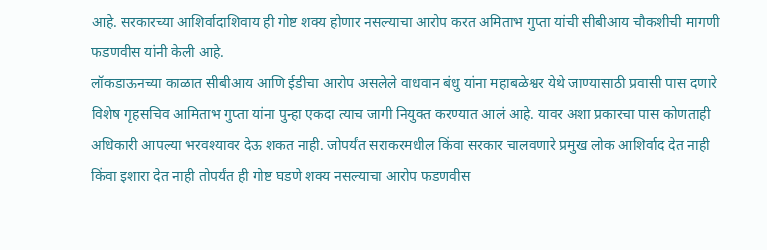आहे. सरकारच्या आशिर्वादाशिवाय ही गोष्ट शक्य होणार नसल्याचा आरोप करत अमिताभ गुप्ता यांची सीबीआय चौकशीची मागणी फडणवीस यांनी केली आहे.
लॉकडाऊनच्या काळात सीबीआय आणि ईडीचा आरोप असलेले वाधवान बंधु यांना महाबळेश्वर येथे जाण्यासाठी प्रवासी पास दणारे विशेष गृहसचिव आमिताभ गुप्ता यांना पुन्हा एकदा त्याच जागी नियुक्त करण्यात आलं आहे. यावर अशा प्रकारचा पास कोणताही अधिकारी आपल्या भरवश्यावर देऊ शकत नाही. जोपर्यंत सराकरमधील किंवा सरकार चालवणारे प्रमुख लोक आशिर्वाद देत नाही किंवा इशारा देत नाही तोपर्यंत ही गोष्ट घडणे शक्य नसल्याचा आरोप फडणवीस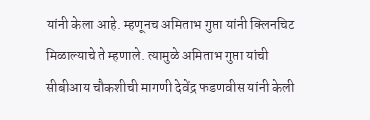यांनी केला आहे. म्हणूनच अमिताभ गुप्ता यांनी क्लिनचिट मिळाल्याचे ते म्हणाले. त्यामुळे अमिताभ गुप्ता यांची सीबीआय चौकशीची मागणी देवेंद्र फडणवीस यांनी केली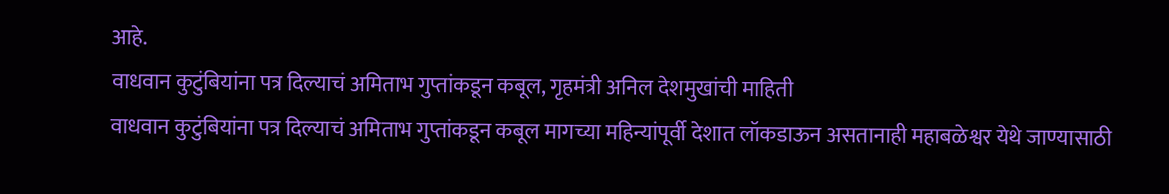आहे.
वाधवान कुटुंबियांना पत्र दिल्याचं अमिताभ गुप्तांकडून कबूल, गृहमंत्री अनिल देशमुखांची माहिती
वाधवान कुटुंबियांना पत्र दिल्याचं अमिताभ गुप्तांकडून कबूल मागच्या महिन्यांपूर्वी देशात लॉकडाऊन असतानाही महाबळेश्वर येथे जाण्यासाठी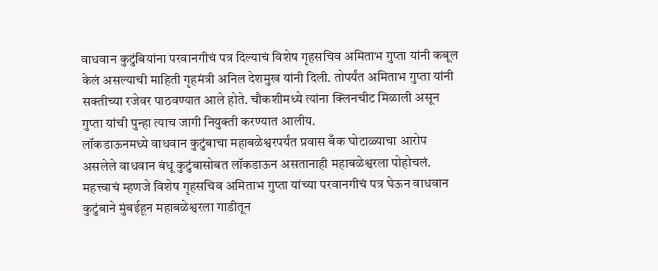वाधवान कुटुंबियांना परवानगीचं पत्र दिल्याचं विशेष गृहसचिव अमिताभ गुप्ता यांनी कबूल केलं असल्याची माहिती गृहमंत्री अनिल देशमुख यांनी दिली. तोपर्यंत अमिताभ गुप्ता यांनी सक्तीच्या रजेवर पाठवण्यात आले होते. चौकशीमध्ये त्यांना क्लिनचीट मिळाली असून गुप्ता यांची पुन्हा त्याच जागी नियुक्ती करण्यात आलीय.
लॉकडाऊनमध्ये वाधवान कुटुंबाचा महाबळेश्वरपर्यंत प्रवास बँक घोटाळ्याचा आरोप असलेले वाधवान बंधू कुटुंबासोबत लॉकडाऊन असतानाही महाबळेश्वरला पोहोचलं. महत्त्वाचं म्हणजे विशेष गृहसचिव अमिताभ गुप्ता यांच्या परवानगीचं पत्र घेऊन वाधवान कुटुंबाने मुंबईहून महाबळेश्वरला गाडीतून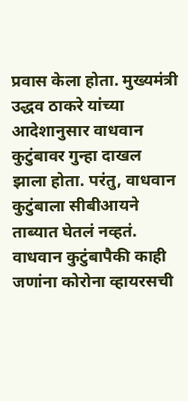प्रवास केला होता. मुख्यमंत्री उद्धव ठाकरे यांच्या आदेशानुसार वाधवान कुटुंबावर गुन्हा दाखल झाला होता. परंतु, वाधवान कुटुंबाला सीबीआयने ताब्यात घेतलं नव्हतं. वाधवान कुटुंबापैकी काही जणांना कोरोना व्हायरसची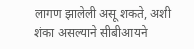लागण झालेली असू शकते, अशी शंका असल्याने सीबीआयने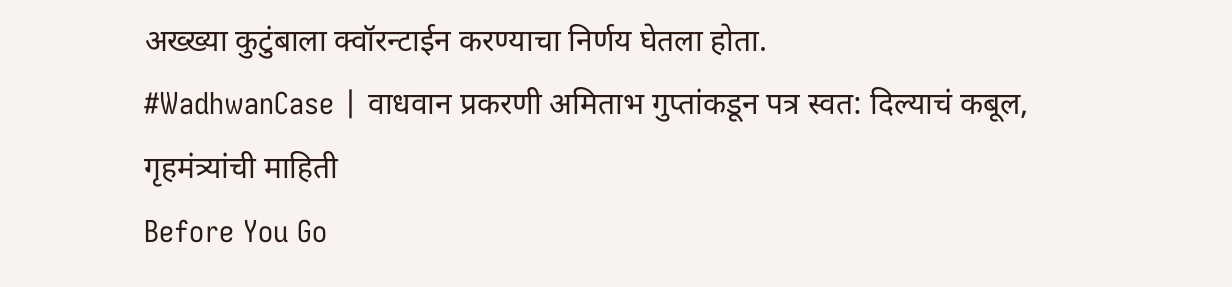अख्ख्या कुटुंबाला क्वॉरन्टाईन करण्याचा निर्णय घेतला होता.
#WadhwanCase | वाधवान प्रकरणी अमिताभ गुप्तांकडून पत्र स्वत: दिल्याचं कबूल, गृहमंत्र्यांची माहिती
Before You Go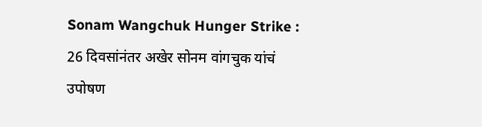Sonam Wangchuk Hunger Strike : 26 दिवसांनंतर अखेर सोनम वांगचुक यांचं उपोषण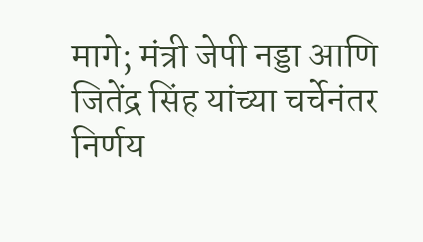मागे; मंत्री जेपी नड्डा आणि जितेंद्र सिंह यांच्या चर्चेनंतर निर्णय